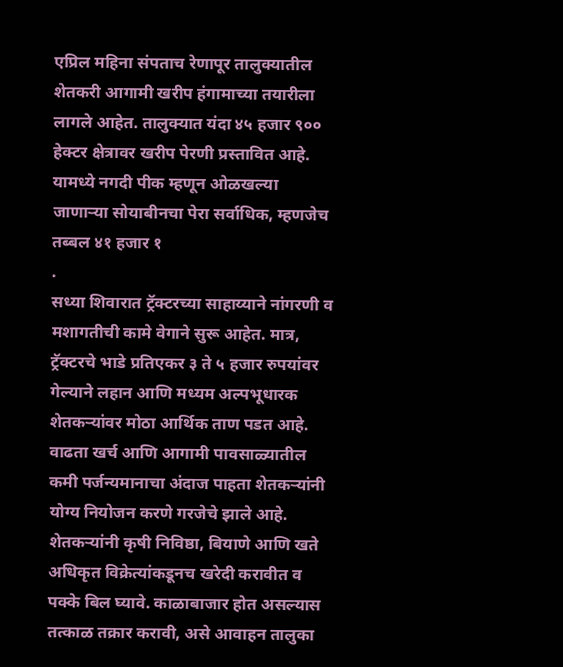एप्रिल महिना संपताच रेणापूर तालुक्यातील शेतकरी आगामी खरीप हंगामाच्या तयारीला लागले आहेत. तालुक्यात यंदा ४५ हजार ९०० हेक्टर क्षेत्रावर खरीप पेरणी प्रस्तावित आहे. यामध्ये नगदी पीक म्हणून ओळखल्या जाणाऱ्या सोयाबीनचा पेरा सर्वाधिक, म्हणजेच तब्बल ४१ हजार १
.
सध्या शिवारात ट्रॅक्टरच्या साहाय्याने नांगरणी व मशागतीची कामे वेगाने सुरू आहेत. मात्र, ट्रॅक्टरचे भाडे प्रतिएकर ३ ते ५ हजार रुपयांवर गेल्याने लहान आणि मध्यम अल्पभूधारक शेतकऱ्यांवर मोठा आर्थिक ताण पडत आहे. वाढता खर्च आणि आगामी पावसाळ्यातील कमी पर्जन्यमानाचा अंदाज पाहता शेतकऱ्यांनी योग्य नियोजन करणे गरजेचे झाले आहे.
शेतकऱ्यांनी कृषी निविष्ठा, बियाणे आणि खते अधिकृत विक्रेत्यांकडूनच खरेदी करावीत व पक्के बिल घ्यावे. काळाबाजार होत असल्यास तत्काळ तक्रार करावी, असे आवाहन तालुका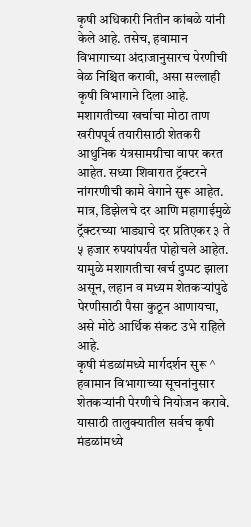कृषी अधिकारी नितीन कांबळे यांनी केले आहे. तसेच, हवामान विभागाच्या अंदाजानुसारच पेरणीची वेळ निश्चित करावी, असा सल्लाही कृषी विभागाने दिला आहे.
मशागतीच्या खर्चाचा मोठा ताण
खरीपपूर्व तयारीसाठी शेतकरी आधुनिक यंत्रसामग्रीचा वापर करत आहेत. सध्या शिवारात ट्रॅक्टरने नांगरणीची कामे वेगाने सुरू आहेत. मात्र, डिझेलचे दर आणि महागाईमुळे ट्रॅक्टरच्या भाड्याचे दर प्रतिएकर ३ ते ५ हजार रुपयांपर्यंत पोहोचले आहेत. यामुळे मशागतीचा खर्च दुप्पट झाला असून, लहान व मध्यम शेतकऱ्यांपुढे पेरणीसाठी पैसा कुठून आणायचा, असे मोठे आर्थिक संकट उभे राहिले आहे.
कृषी मंडळांमध्ये मार्गदर्शन सुरू ^ हवामान विभागाच्या सूचनांनुसार शेतकऱ्यांनी पेरणीचे नियोजन करावे. यासाठी तालुक्यातील सर्वच कृषी मंडळांमध्ये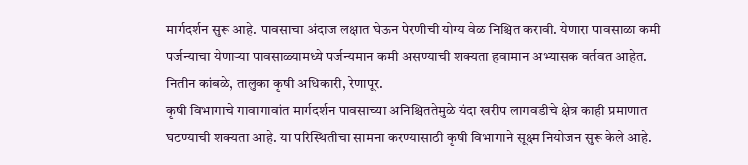मार्गदर्शन सुरू आहे. पावसाचा अंदाज लक्षात घेऊन पेरणीची योग्य वेळ निश्चित करावी. येणारा पावसाळा कमी पर्जन्याचा येणाऱ्या पावसाळ्यामध्ये पर्जन्यमान कमी असण्याची शक्यता हवामान अभ्यासक वर्तवत आहेत. नितीन कांबळे, तालुका कृषी अधिकारी, रेणापूर.
कृषी विभागाचे गावागावांत मार्गदर्शन पावसाच्या अनिश्चिततेमुळे यंदा खरीप लागवडीचे क्षेत्र काही प्रमाणात घटण्याची शक्यता आहे. या परिस्थितीचा सामना करण्यासाठी कृषी विभागाने सूक्ष्म नियोजन सुरू केले आहे.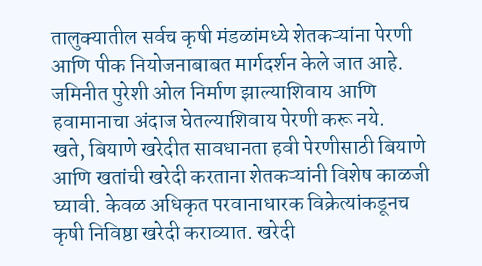तालुक्यातील सर्वच कृषी मंडळांमध्ये शेतकऱ्यांना पेरणी आणि पीक नियोजनाबाबत मार्गदर्शन केले जात आहे. जमिनीत पुरेशी ओल निर्माण झाल्याशिवाय आणि हवामानाचा अंदाज घेतल्याशिवाय पेरणी करू नये.
खते, बियाणे खरेदीत सावधानता हवी पेरणीसाठी बियाणे आणि खतांची खरेदी करताना शेतकऱ्यांनी विशेष काळजी घ्यावी. केवळ अधिकृत परवानाधारक विक्रेत्यांकडूनच कृषी निविष्ठा खरेदी कराव्यात. खरेदी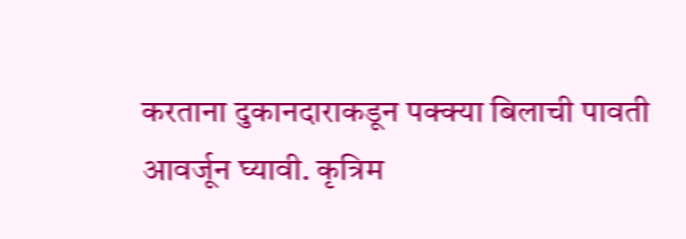करताना दुकानदाराकडून पक्क्या बिलाची पावती आवर्जून घ्यावी. कृत्रिम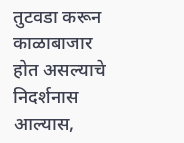तुटवडा करून काळाबाजार होत असल्याचे निदर्शनास आल्यास,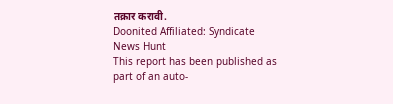तक्रार करावी.
Doonited Affiliated: Syndicate News Hunt
This report has been published as part of an auto-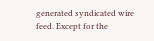generated syndicated wire feed. Except for the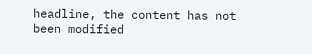headline, the content has not been modified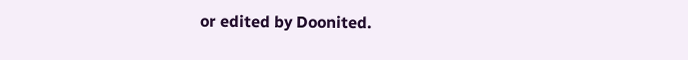or edited by Doonited.